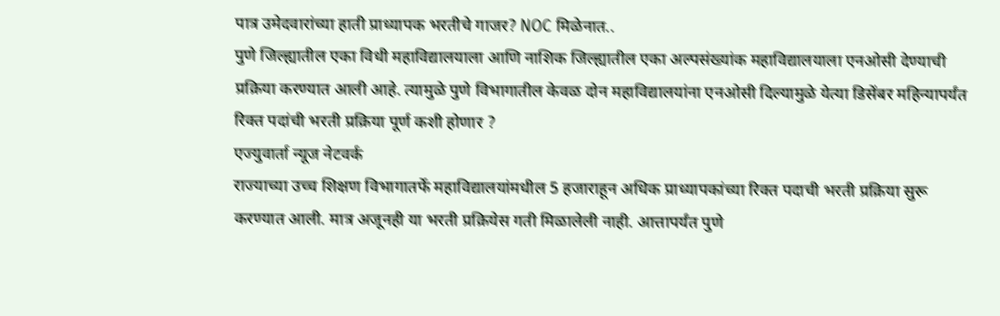पात्र उमेदवारांच्या हाती प्राध्यापक भरतीचे गाजर? NOC मिळेनात..
पुणे जिल्ह्यातील एका विधी महाविद्यालयाला आणि नाशिक जिल्ह्यातील एका अल्पसंख्यांक महाविद्यालयाला एनओसी देण्याची प्रक्रिया करण्यात आली आहे. त्यामुळे पुणे विभागातील केवळ दोन महाविद्यालयांना एनओसी दिल्यामुळे येत्या डिसेंबर महिन्यापर्यंत रिक्त पदांची भरती प्रक्रिया पूर्ण कशी होणार ?
एज्युवार्ता न्यूज नेटवर्क
राज्याच्या उच्च शिक्षण विभागातर्फे महाविद्यालयांमधील 5 हजाराहून अधिक प्राध्यापकांच्या रिक्त पदाची भरती प्रक्रिया सुरू करण्यात आली. मात्र अजूनही या भरती प्रक्रियेस गती मिळालेली नाही. आत्तापर्यंत पुणे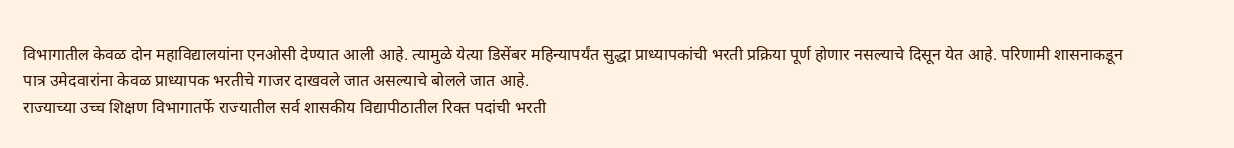विभागातील केवळ दोन महाविद्यालयांना एनओसी देण्यात आली आहे. त्यामुळे येत्या डिसेंबर महिन्यापर्यंत सुद्धा प्राध्यापकांची भरती प्रक्रिया पूर्ण होणार नसल्याचे दिसून येत आहे. परिणामी शासनाकडून पात्र उमेदवारांना केवळ प्राध्यापक भरतीचे गाजर दाखवले जात असल्याचे बोलले जात आहे.
राज्याच्या उच्च शिक्षण विभागातर्फे राज्यातील सर्व शासकीय विद्यापीठातील रिक्त पदांची भरती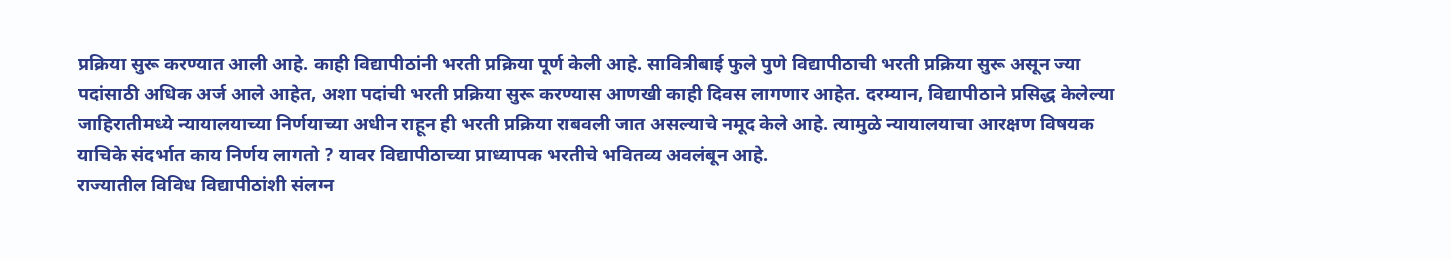प्रक्रिया सुरू करण्यात आली आहे. काही विद्यापीठांनी भरती प्रक्रिया पूर्ण केली आहे. सावित्रीबाई फुले पुणे विद्यापीठाची भरती प्रक्रिया सुरू असून ज्या पदांसाठी अधिक अर्ज आले आहेत, अशा पदांची भरती प्रक्रिया सुरू करण्यास आणखी काही दिवस लागणार आहेत. दरम्यान, विद्यापीठाने प्रसिद्ध केलेल्या जाहिरातीमध्ये न्यायालयाच्या निर्णयाच्या अधीन राहून ही भरती प्रक्रिया राबवली जात असल्याचे नमूद केले आहे. त्यामुळे न्यायालयाचा आरक्षण विषयक याचिके संदर्भात काय निर्णय लागतो ? यावर विद्यापीठाच्या प्राध्यापक भरतीचे भवितव्य अवलंबून आहे.
राज्यातील विविध विद्यापीठांशी संलग्न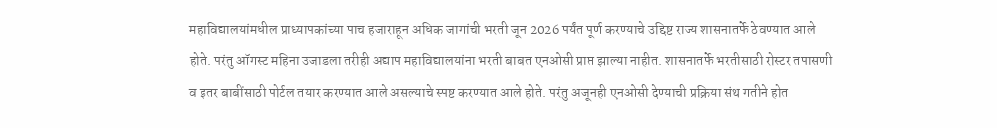महाविद्यालयांमधील प्राध्यापकांच्या पाच हजाराहून अधिक जागांची भरती जून 2026 पर्यंत पूर्ण करण्याचे उद्दिष्ट राज्य शासनातर्फे ठेवण्यात आले होते. परंतु ऑगस्ट महिना उजाडला तरीही अद्याप महाविद्यालयांना भरती बाबत एनओसी प्राप्त झाल्या नाहीत. शासनातर्फे भरतीसाठी रोस्टर तपासणी व इतर बाबींसाठी पोर्टल तयार करण्यात आले असल्याचे स्पष्ट करण्यात आले होते. परंतु अजूनही एनओसी देण्याची प्रक्रिया संथ गतीने होत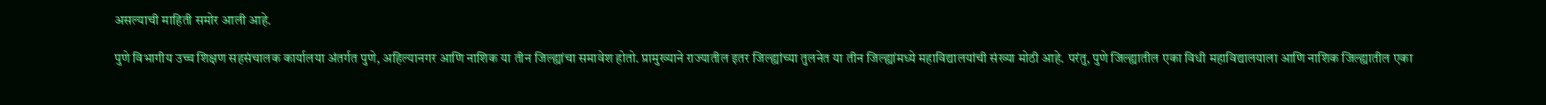असल्याची माहिती समोर आली आहे.

पुणे विभागीय उच्च शिक्षण सहसंचालक कार्यालया अंतर्गत पुणे, अहिल्यानगर आणि नाशिक या तीन जिल्ह्यांचा समावेश होतो. प्रामुख्याने राज्यातील इतर जिल्ह्यांच्या तुलनेत या तीन जिल्ह्यांमध्ये महाविद्यालयांची संख्या मोठी आहे. परंतु, पुणे जिल्ह्यातील एका विधी महाविद्यालयाला आणि नाशिक जिल्ह्यातील एका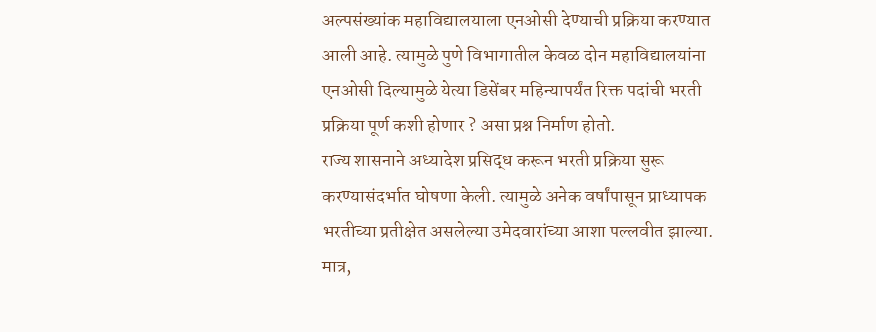अल्पसंख्यांक महाविद्यालयाला एनओसी देण्याची प्रक्रिया करण्यात आली आहे. त्यामुळे पुणे विभागातील केवळ दोन महाविद्यालयांना एनओसी दिल्यामुळे येत्या डिसेंबर महिन्यापर्यंत रिक्त पदांची भरती प्रक्रिया पूर्ण कशी होणार ? असा प्रश्न निर्माण होतो.
राज्य शासनाने अध्यादेश प्रसिद्ध करून भरती प्रक्रिया सुरू करण्यासंदर्भात घोषणा केली. त्यामुळे अनेक वर्षांपासून प्राध्यापक भरतीच्या प्रतीक्षेत असलेल्या उमेदवारांच्या आशा पल्लवीत झाल्या. मात्र,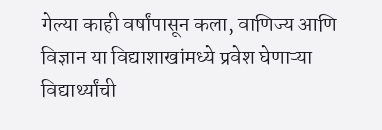गेल्या काही वर्षांपासून कला, वाणिज्य आणि विज्ञान या विद्याशाखांमध्ये प्रवेश घेणाऱ्या विद्यार्थ्यांची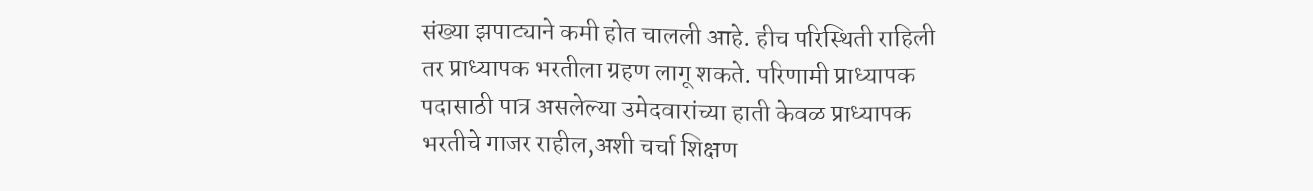संख्या झपाट्याने कमी होत चालली आहे. हीच परिस्थिती राहिली तर प्राध्यापक भरतीला ग्रहण लागू शकते. परिणामी प्राध्यापक पदासाठी पात्र असलेल्या उमेदवारांच्या हाती केवळ प्राध्यापक भरतीचे गाजर राहील,अशी चर्चा शिक्षण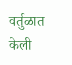वर्तुळात केली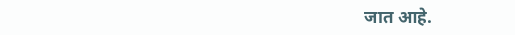जात आहे.